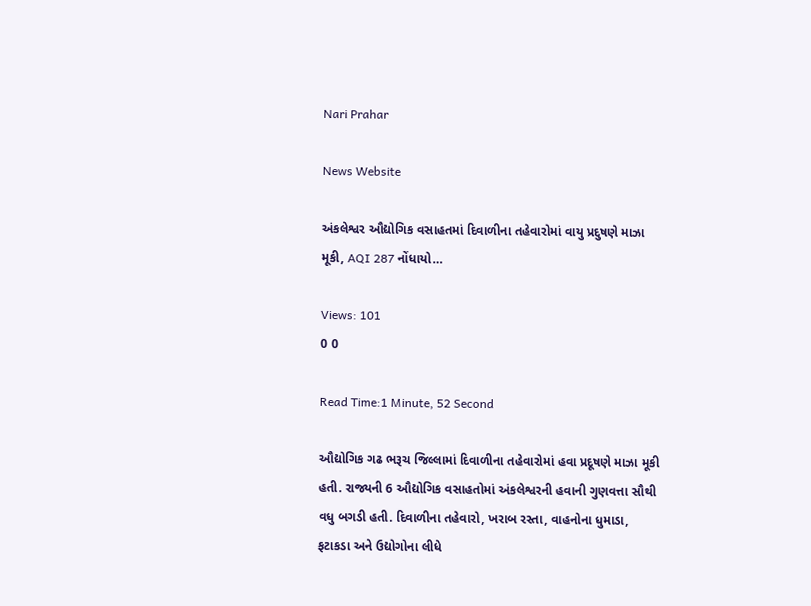Nari Prahar

News Website

અંકલેશ્વર ઔદ્યોગિક વસાહતમાં દિવાળીના તહેવારોમાં વાયુ પ્રદુષણે માઝા મૂકી, AQI 287 નોંધાયો…

Views: 101
0 0

Read Time:1 Minute, 52 Second

ઔદ્યોગિક ગઢ ભરૂચ જિલ્લામાં દિવાળીના તહેવારોમાં હવા પ્રદૂષણે માઝા મૂકી હતી. રાજ્યની 6 ઔદ્યોગિક વસાહતોમાં અંકલેશ્વરની હવાની ગુણવત્તા સૌથી વધુ બગડી હતી. દિવાળીના તહેવારો, ખરાબ રસ્તા, વાહનોના ધુમાડા, ફટાકડા અને ઉદ્યોગોના લીધે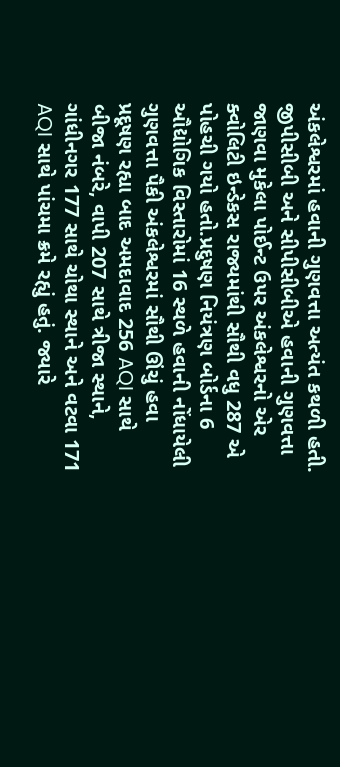અંકલેશ્વરમાં હવાની ગુણવત્તા અત્યંત કથળી હતી. જીપીસીબી અને સીપીસીબીએ હવાની ગુણવત્તા જાણવા મુકેલા પોઈન્ટ ઉપર અંકલેશ્વરનો એર ક્વોલિટી ઇન્ડેકસ રાજ્યમાંથી સૌથી વધુ 287 એ પોહચી ગયો હતો.પ્રદુષણ નિયંત્રણ બોર્ડના 6 ઔદ્યોગિક વિસ્તારોમાં 16 સ્થળે હવાની નોંધાયેલી ગુણવત્તા પૈકી અંકલેશ્વરમાં સૌથી ઊંચું હવા પ્રદૂષણ રહ્યા બાદ અમદાવાદ 256 AQI સાથે બીજા નંબરે, વાપી 207 સાથે ત્રીજા સ્થાને, ગાંધીનગર 177 સાથે ચોથા સ્થાને અને વટવા 171 AQI સાથે પાંચમા ક્રમે રહ્યું હતું. જ્યારે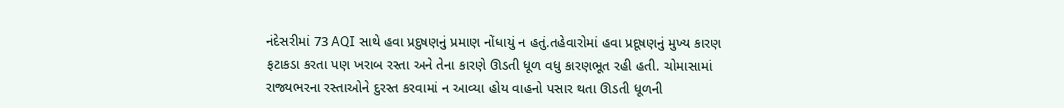નંદેસરીમાં 73 AQI સાથે હવા પ્રદુષણનું પ્રમાણ નોંધાયું ન હતું.તહેવારોમાં હવા પ્રદૂષણનું મુખ્ય કારણ ફટાકડા કરતા પણ ખરાબ રસ્તા અને તેના કારણે ઊડતી ધૂળ વધુ કારણભૂત રહી હતી. ચોમાસામાં રાજ્યભરના રસ્તાઓને દુરસ્ત કરવામાં ન આવ્યા હોય વાહનો પસાર થતા ઊડતી ધૂળની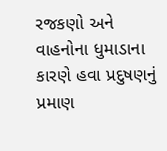રજકણો અને વાહનોના ધુમાડાના કારણે હવા પ્રદુષણનું પ્રમાણ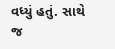વધ્યું હતું. સાથે જ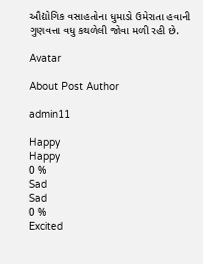ઔદ્યોગિક વસાહતોના ધુમાડો ઉમેરાતા હવાની ગુણવત્તા વધુ કથળેલી જોવા મળી રહી છે.

Avatar

About Post Author

admin11

Happy
Happy
0 %
Sad
Sad
0 %
Excited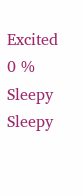Excited
0 %
Sleepy
Sleepy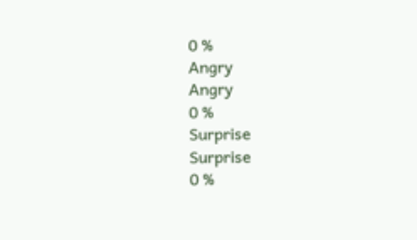0 %
Angry
Angry
0 %
Surprise
Surprise
0 %